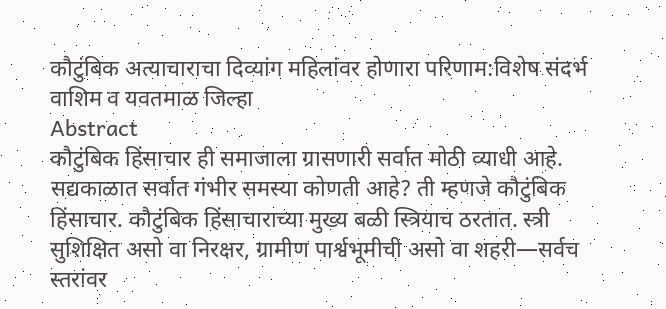कौटुंबिक अत्याचाराचा दिव्यांग महिलांवर होणारा परिणाम:विशेष संदर्भ वाशिम व यवतमाळ जिल्हा
Abstract
कौटुंबिक हिंसाचार ही समाजाला ग्रासणारी सर्वात मोठी व्याधी आहे.
सद्यकाळात सर्वात गंभीर समस्या कोणती आहे? ती म्हणजे कौटुंबिक हिंसाचार. कौटुंबिक हिंसाचाराच्या मुख्य बळी स्त्रियाच ठरतात. स्त्री सुशिक्षित असो वा निरक्षर, ग्रामीण पार्श्वभूमीची असो वा शहरी—सर्वच स्तरांवर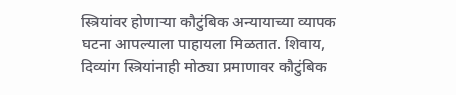स्त्रियांवर होणाऱ्या कौटुंबिक अन्यायाच्या व्यापक घटना आपल्याला पाहायला मिळतात. शिवाय, दिव्यांग स्त्रियांनाही मोठ्या प्रमाणावर कौटुंबिक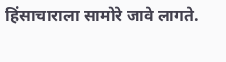हिंसाचाराला सामोरे जावे लागते.